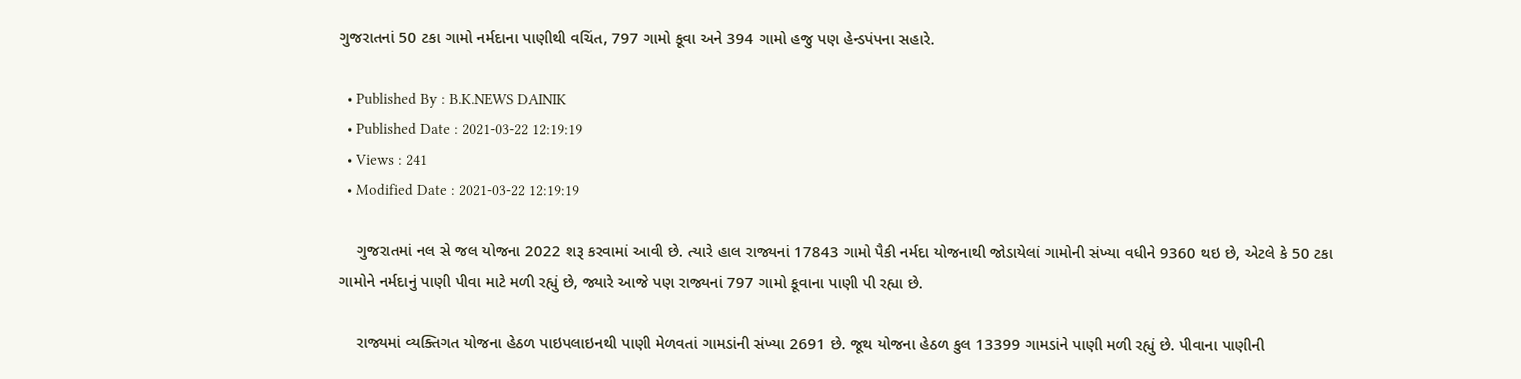ગુજરાતનાં 50 ટકા ગામો નર્મદાના પાણીથી વચિંત, 797 ગામો કૂવા અને 394 ગામો હજુ પણ હેન્ડપંપના સહારે.

  • Published By : B.K.NEWS DAINIK
  • Published Date : 2021-03-22 12:19:19
  • Views : 241
  • Modified Date : 2021-03-22 12:19:19

    ગુજરાતમાં નલ સે જલ યોજના 2022 શરૂ કરવામાં આવી છે. ત્યારે હાલ રાજ્યનાં 17843 ગામો પૈકી નર્મદા યોજનાથી જોડાયેલાં ગામોની સંખ્યા વધીને 9360 થઇ છે, એટલે કે 50 ટકા ગામોને નર્મદાનું પાણી પીવા માટે મળી રહ્યું છે, જ્યારે આજે પણ રાજ્યનાં 797 ગામો કૂવાના પાણી પી રહ્યા છે.

    રાજ્યમાં વ્યક્તિગત યોજના હેઠળ પાઇપલાઇનથી પાણી મેળવતાં ગામડાંની સંખ્યા 2691 છે. જૂથ યોજના હેઠળ કુલ 13399 ગામડાંને પાણી મળી રહ્યું છે. પીવાના પાણીની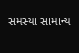સમસ્યા સામાન્ય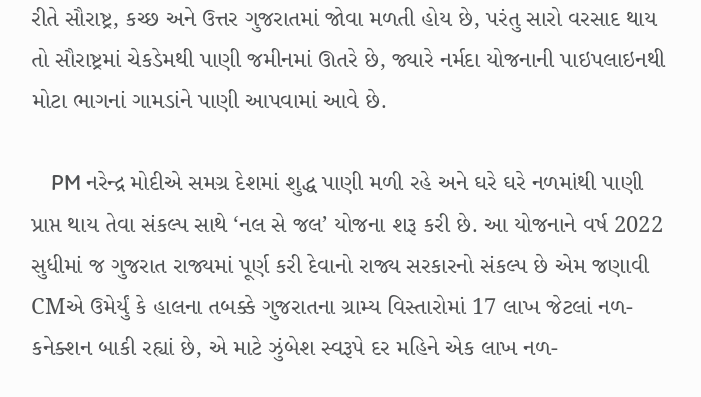રીતે સૌરાષ્ટ્ર, કચ્છ અને ઉત્તર ગુજરાતમાં જોવા મળતી હોય છે, પરંતુ સારો વરસાદ થાય તો સૌરાષ્ટ્રમાં ચેકડેમથી પાણી જમીનમાં ઊતરે છે, જ્યારે નર્મદા યોજનાની પાઇપલાઇનથી મોટા ભાગનાં ગામડાંને પાણી આપવામાં આવે છે.

    PM નરેન્દ્ર મોદીએ સમગ્ર દેશમાં શુદ્ધ પાણી મળી રહે અને ઘરે ઘરે નળમાંથી પાણી પ્રાપ્ત થાય તેવા સંકલ્પ સાથે ‘નલ સે જલ’ યોજના શરૂ કરી છે. આ યોજનાને વર્ષ 2022 સુધીમાં જ ગુજરાત રાજ્યમાં પૂર્ણ કરી દેવાનો રાજ્ય સરકારનો સંકલ્પ છે એમ જણાવી CMએ ઉમેર્યું કે હાલના તબક્કે ગુજરાતના ગ્રામ્ય વિસ્તારોમાં 17 લાખ જેટલાં નળ-કનેક્શન બાકી રહ્યાં છે, એ માટે ઝુંબેશ સ્વરૂપે દર મહિને એક લાખ નળ-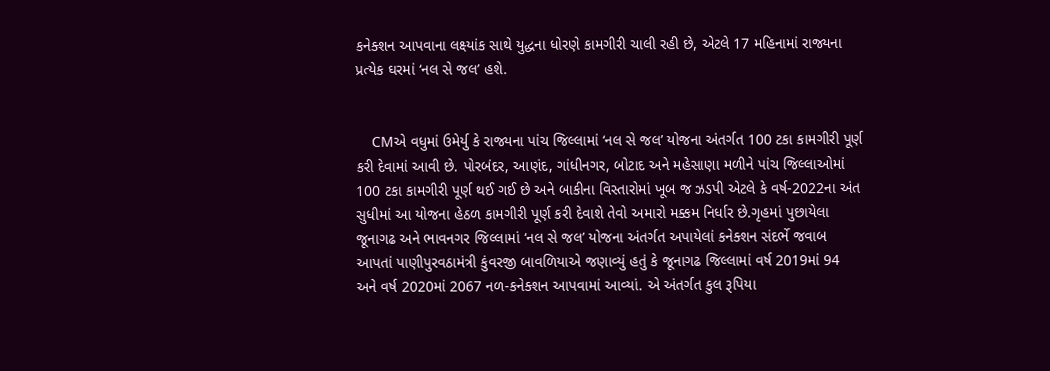કનેક્શન આપવાના લક્ષ્યાંક સાથે યુદ્ધના ધોરણે કામગીરી ચાલી રહી છે, એટલે 17 મહિનામાં રાજ્યના પ્રત્યેક ઘરમાં ‘નલ સે જલ’ હશે.


    CMએ વધુમાં ઉમેર્યુ કે રાજ્યના પાંચ જિલ્લામાં ‘નલ સે જલ’ યોજના અંતર્ગત 100 ટકા કામગીરી પૂર્ણ કરી દેવામાં આવી છે. પોરબંદર, આણંદ, ગાંધીનગર, બોટાદ અને મહેસાણા મળીને પાંચ જિલ્લાઓમાં 100 ટકા કામગીરી પૂર્ણ થઈ ગઈ છે અને બાકીના વિસ્તારોમાં ખૂબ જ ઝડપી એટલે કે વર્ષ-2022ના અંત સુધીમાં આ યોજના હેઠળ કામગીરી પૂર્ણ કરી દેવાશે તેવો અમારો મક્કમ નિર્ધાર છે.ગૃહમાં પુછાયેલા જૂનાગઢ અને ભાવનગર જિલ્લામાં ‘નલ સે જલ’ યોજના અંતર્ગત અપાયેલાં કનેક્શન સંદર્ભે જવાબ આપતાં પાણીપુરવઠામંત્રી કુંવરજી બાવળિયાએ જણાવ્યું હતું કે જૂનાગઢ જિલ્લામાં વર્ષ 2019માં 94 અને વર્ષ 2020માં 2067 નળ-કનેક્શન આપવામાં આવ્યાં. એ અંતર્ગત કુલ રૂપિયા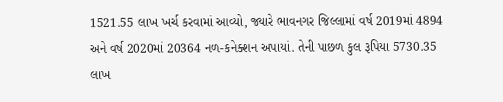1521.55 લાખ ખર્ચ કરવામાં આવ્યો, જ્યારે ભાવનગર જિલ્લામાં વર્ષ 2019માં 4894 અને વર્ષ 2020માં 20364 નળ-કનેક્શન અપાયાં. તેની પાછળ કુલ રૂપિયા 5730.35 લાખ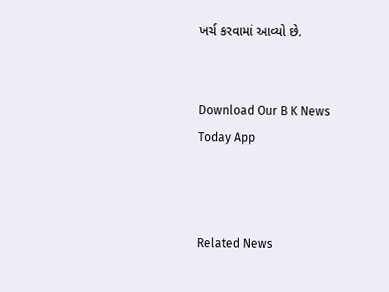ખર્ચ કરવામાં આવ્યો છે.


Download Our B K News Today App



Related News